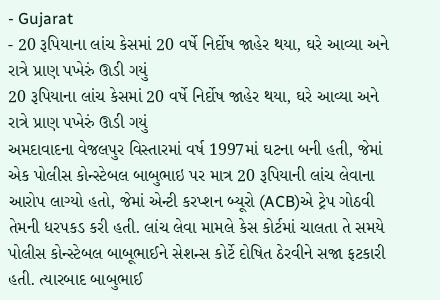- Gujarat
- 20 રૂપિયાના લાંચ કેસમાં 20 વર્ષે નિર્દોષ જાહેર થયા, ઘરે આવ્યા અને રાત્રે પ્રાણ પખેરું ઊડી ગયું
20 રૂપિયાના લાંચ કેસમાં 20 વર્ષે નિર્દોષ જાહેર થયા, ઘરે આવ્યા અને રાત્રે પ્રાણ પખેરું ઊડી ગયું
અમદાવાદના વેજલપુર વિસ્તારમાં વર્ષ 1997માં ઘટના બની હતી, જેમાં એક પોલીસ કોન્સ્ટેબલ બાબુભાઇ પર માત્ર 20 રૂપિયાની લાંચ લેવાના આરોપ લાગ્યો હતો, જેમાં એન્ટી કરપ્શન બ્યૂરો (ACB)એ ટ્રેપ ગોઠવી તેમની ધરપકડ કરી હતી. લાંચ લેવા મામલે કેસ કોર્ટમાં ચાલતા તે સમયે પોલીસ કોન્સ્ટેબલ બાબૂભાઈને સેશન્સ કોર્ટે દોષિત ઠેરવીને સજા ફટકારી હતી. ત્યારબાદ બાબુભાઈ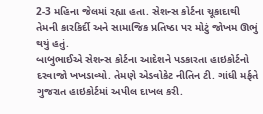2-3 મહિના જેલમાં રહ્યા હતા. સેશન્સ કોર્ટના ચૂકાદાથી તેમની કારકિર્દી અને સામાજિક પ્રતિષ્ઠા પર મોટું જોખમ ઊભું થયું હતું.
બાબુભાઈએ સેશન્સ કોર્ટના આદેશને પડકારતા હાઇકોર્ટનો દરવાજો ખખડાવ્યો. તેમણે એડવોકેટ નીતિન ટી. ગાંધી મર્ફતે ગુજરાત હાઇકોર્ટમાં અપીલ દાખલ કરી.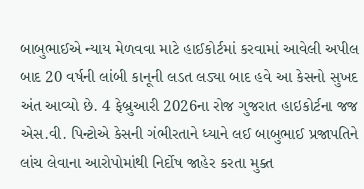બાબુભાઈએ ન્યાય મેળવવા માટે હાઈકોર્ટમાં કરવામાં આવેલી અપીલ બાદ 20 વર્ષની લાંબી કાનૂની લડત લડ્યા બાદ હવે આ કેસનો સુખદ અંત આવ્યો છે. 4 ફેબ્રુઆરી 2026ના રોજ ગુજરાત હાઇકોર્ટના જજ એસ.વી. પિન્ટોએ કેસની ગંભીરતાને ધ્યાને લઈ બાબુભાઈ પ્રજાપતિને લાંચ લેવાના આરોપોમાંથી નિર્દોષ જાહેર કરતા મુક્ત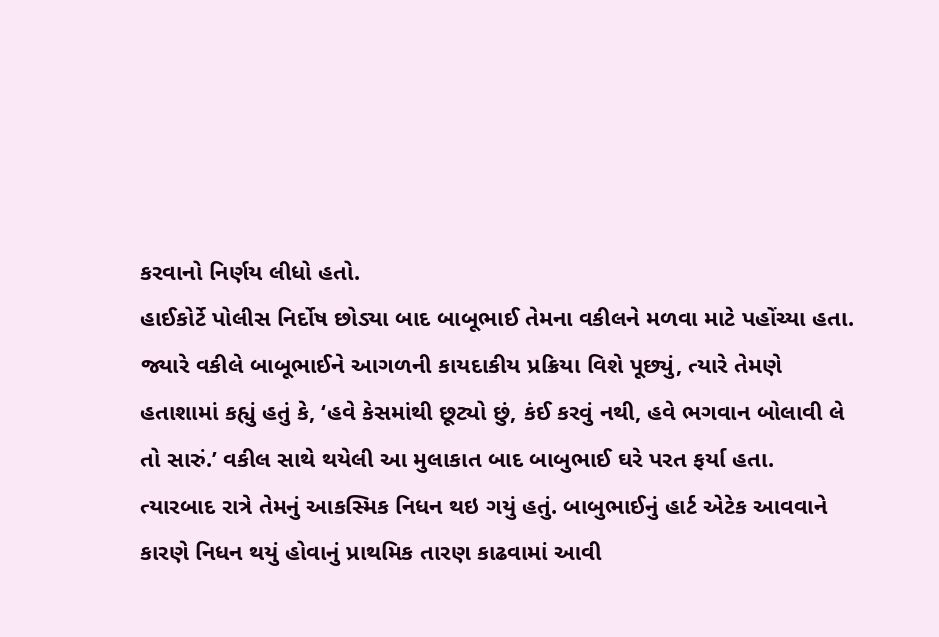કરવાનો નિર્ણય લીધો હતો.
હાઈકોર્ટે પોલીસ નિર્દોષ છોડ્યા બાદ બાબૂભાઈ તેમના વકીલને મળવા માટે પહોંચ્યા હતા. જ્યારે વકીલે બાબૂભાઈને આગળની કાયદાકીય પ્રક્રિયા વિશે પૂછ્યું, ત્યારે તેમણે હતાશામાં કહ્યું હતું કે, ‘હવે કેસમાંથી છૂટ્યો છું, કંઈ કરવું નથી, હવે ભગવાન બોલાવી લે તો સારું.’ વકીલ સાથે થયેલી આ મુલાકાત બાદ બાબુભાઈ ઘરે પરત ફર્યા હતા. ત્યારબાદ રાત્રે તેમનું આકસ્મિક નિધન થઇ ગયું હતું. બાબુભાઈનું હાર્ટ એટેક આવવાને કારણે નિધન થયું હોવાનું પ્રાથમિક તારણ કાઢવામાં આવી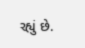રહ્યું છે.